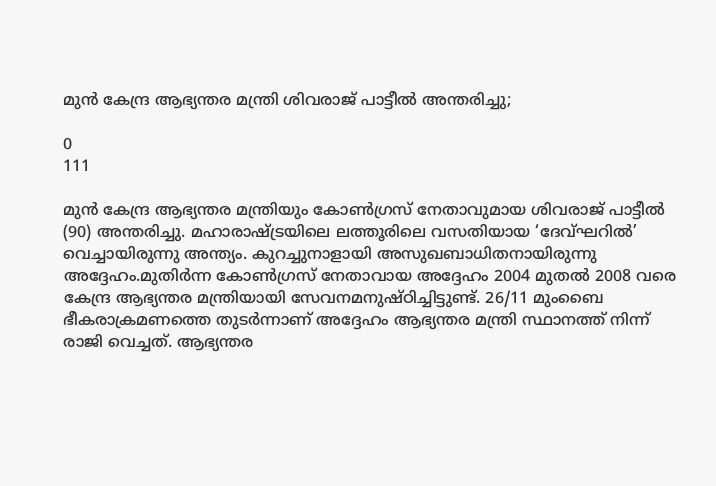മുൻ കേന്ദ്ര ആഭ്യന്തര മന്ത്രി ശിവരാജ് പാട്ടീൽ അന്തരിച്ചു;

0
111

മുൻ കേന്ദ്ര ആഭ്യന്തര മന്ത്രിയും കോൺഗ്രസ് നേതാവുമായ ശിവരാജ് പാട്ടീൽ (90) അന്തരിച്ചു. മഹാരാഷ്ട്രയിലെ ലത്തൂരിലെ വസതിയായ ‘ദേവ്ഘറിൽ’ വെച്ചായിരുന്നു അന്ത്യം. കുറച്ചുനാളായി അസുഖബാധിതനായിരുന്നു അദ്ദേഹം.മുതിർന്ന കോൺഗ്രസ് നേതാവായ അദ്ദേഹം 2004 മുതൽ 2008 വരെ കേന്ദ്ര ആഭ്യന്തര മന്ത്രിയായി സേവനമനുഷ്ഠിച്ചിട്ടുണ്ട്. 26/11 മുംബൈ ഭീകരാക്രമണത്തെ തുടർന്നാണ് അദ്ദേഹം ആഭ്യന്തര മന്ത്രി സ്ഥാനത്ത് നിന്ന് രാജി വെച്ചത്. ആഭ്യന്തര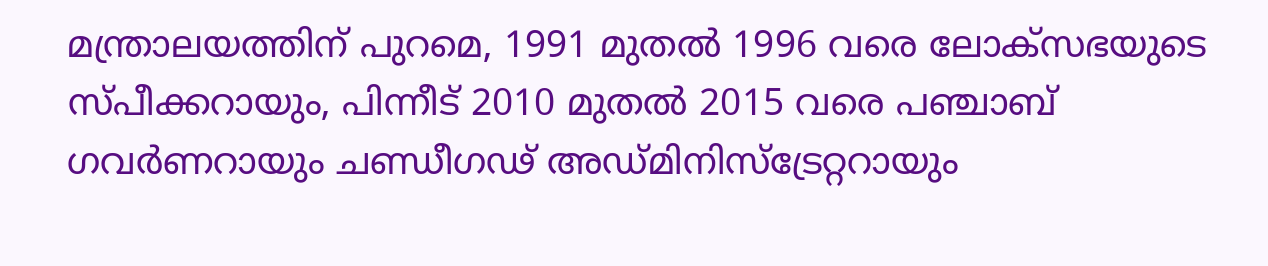മന്ത്രാലയത്തിന് പുറമെ, 1991 മുതൽ 1996 വരെ ലോക്‌സഭയുടെ സ്പീക്കറായും, പിന്നീട് 2010 മുതൽ 2015 വരെ പഞ്ചാബ് ഗവർണറായും ചണ്ഡീഗഢ് അഡ്മിനിസ്‌ട്രേറ്ററായും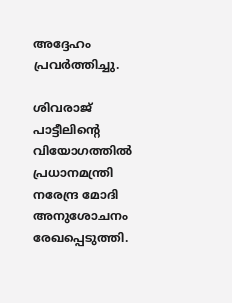അദ്ദേഹം പ്രവർത്തിച്ചു.

ശിവരാജ് പാട്ടീലിൻ്റെ വിയോഗത്തിൽ പ്രധാനമന്ത്രി നരേന്ദ്ര മോദി അനുശോചനം രേഖപ്പെടുത്തി.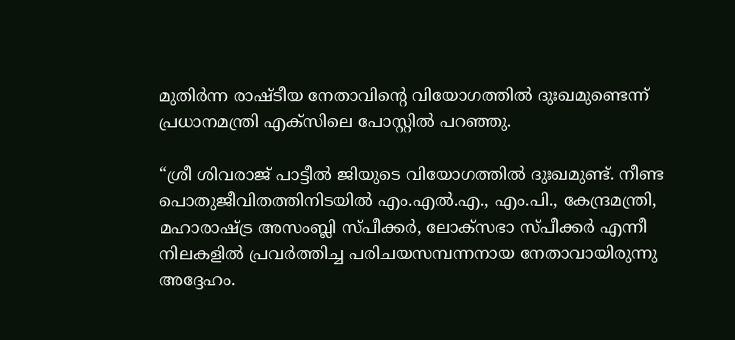മുതിർന്ന രാഷ്ടീയ നേതാവിൻ്റെ വിയോഗത്തിൽ ദുഃഖമുണ്ടെന്ന് പ്രധാനമന്ത്രി എക്സിലെ പോസ്റ്റിൽ പറഞ്ഞു.

“ശ്രീ ശിവരാജ് പാട്ടീൽ ജിയുടെ വിയോഗത്തിൽ ദുഃഖമുണ്ട്. നീണ്ട പൊതുജീവിതത്തിനിടയിൽ എം.എൽ.എ., എം.പി., കേന്ദ്രമന്ത്രി, മഹാരാഷ്ട്ര അസംബ്ലി സ്പീക്കർ, ലോക്‌സഭാ സ്പീക്കർ എന്നീ നിലകളിൽ പ്രവർത്തിച്ച പരിചയസമ്പന്നനായ നേതാവായിരുന്നു അദ്ദേഹം.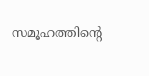സമൂഹത്തിൻ്റെ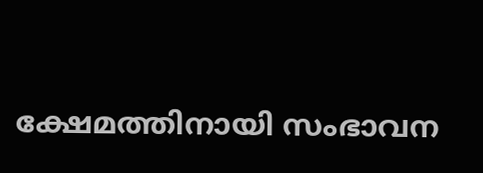ക്ഷേമത്തിനായി സംഭാവന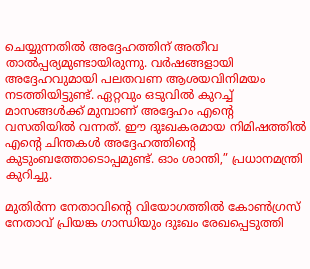ചെയ്യുന്നതിൽ അദ്ദേഹത്തിന് അതീവ താൽപ്പര്യമുണ്ടായിരുന്നു. വർഷങ്ങളായി അദ്ദേഹവുമായി പലതവണ ആശയവിനിമയം നടത്തിയിട്ടുണ്ട്. ഏറ്റവും ഒടുവിൽ കുറച്ച് മാസങ്ങൾക്ക് മുമ്പാണ് അദ്ദേഹം എൻ്റെ വസതിയിൽ വന്നത്. ഈ ദുഃഖകരമായ നിമിഷത്തിൽ എൻ്റെ ചിന്തകൾ അദ്ദേഹത്തിൻ്റെ കുടുംബത്തോടൊപ്പമുണ്ട്. ഓം ശാന്തി,” പ്രധാനമന്ത്രി കുറിച്ചു.

മുതിർന്ന നേതാവിൻ്റെ വിയോഗത്തിൽ കോൺഗ്രസ് നേതാവ് പ്രിയങ്ക ഗാന്ധിയും ദുഃഖം രേഖപ്പെടുത്തി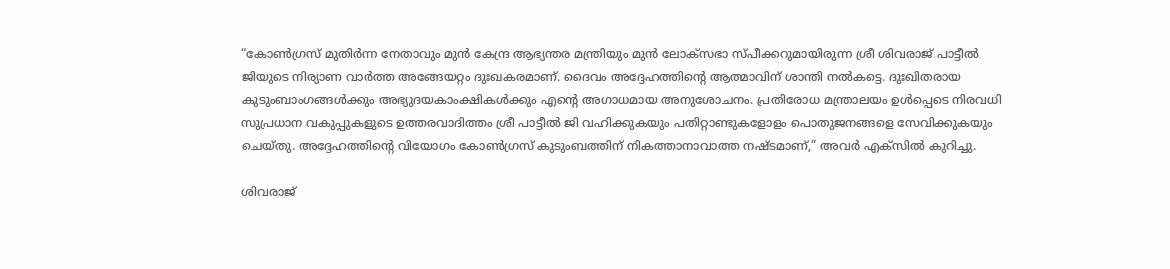“കോൺഗ്രസ് മുതിർന്ന നേതാവും മുൻ കേന്ദ്ര ആഭ്യന്തര മന്ത്രിയും മുൻ ലോക്‌സഭാ സ്പീക്കറുമായിരുന്ന ശ്രീ ശിവരാജ് പാട്ടീൽ ജിയുടെ നിര്യാണ വാർത്ത അങ്ങേയറ്റം ദുഃഖകരമാണ്. ദൈവം അദ്ദേഹത്തിൻ്റെ ആത്മാവിന് ശാന്തി നൽകട്ടെ. ദുഃഖിതരായ കുടുംബാംഗങ്ങൾക്കും അഭ്യുദയകാംക്ഷികൾക്കും എൻ്റെ അഗാധമായ അനുശോചനം. പ്രതിരോധ മന്ത്രാലയം ഉൾപ്പെടെ നിരവധി സുപ്രധാന വകുപ്പുകളുടെ ഉത്തരവാദിത്തം ശ്രീ പാട്ടീൽ ജി വഹിക്കുകയും പതിറ്റാണ്ടുകളോളം പൊതുജനങ്ങളെ സേവിക്കുകയും ചെയ്തു. അദ്ദേഹത്തിൻ്റെ വിയോഗം കോൺഗ്രസ് കുടുംബത്തിന് നികത്താനാവാത്ത നഷ്ടമാണ്,” അവർ എക്സിൽ കുറിച്ചു.

ശിവരാജ്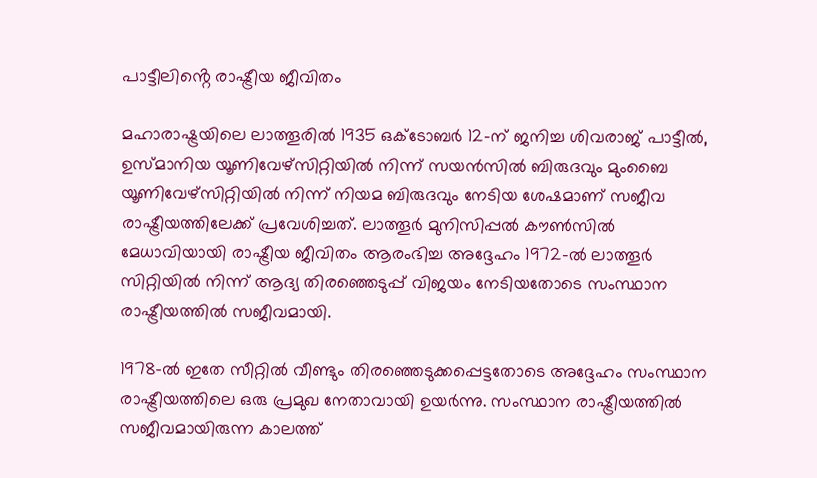പാട്ടീലിൻ്റെ രാഷ്ട്രീയ ജീവിതം

മഹാരാഷ്ട്രയിലെ ലാത്തൂരിൽ 1935 ഒക്ടോബർ 12-ന് ജനിച്ച ശിവരാജ് പാട്ടീൽ, ഉസ്മാനിയ യൂണിവേഴ്സിറ്റിയിൽ നിന്ന് സയൻസിൽ ബിരുദവും മുംബൈ യൂണിവേഴ്സിറ്റിയിൽ നിന്ന് നിയമ ബിരുദവും നേടിയ ശേഷമാണ് സജീവ രാഷ്ട്രീയത്തിലേക്ക് പ്രവേശിച്ചത്. ലാത്തൂർ മുനിസിപ്പൽ കൗൺസിൽ മേധാവിയായി രാഷ്ട്രീയ ജീവിതം ആരംഭിച്ച അദ്ദേഹം 1972-ൽ ലാത്തൂർ സിറ്റിയിൽ നിന്ന് ആദ്യ തിരഞ്ഞെടുപ്പ് വിജയം നേടിയതോടെ സംസ്ഥാന രാഷ്ട്രീയത്തിൽ സജീവമായി.

1978-ൽ ഇതേ സീറ്റിൽ വീണ്ടും തിരഞ്ഞെടുക്കപ്പെട്ടതോടെ അദ്ദേഹം സംസ്ഥാന രാഷ്ട്രീയത്തിലെ ഒരു പ്രമുഖ നേതാവായി ഉയർന്നു. സംസ്ഥാന രാഷ്ട്രീയത്തിൽ സജീവമായിരുന്ന കാലത്ത്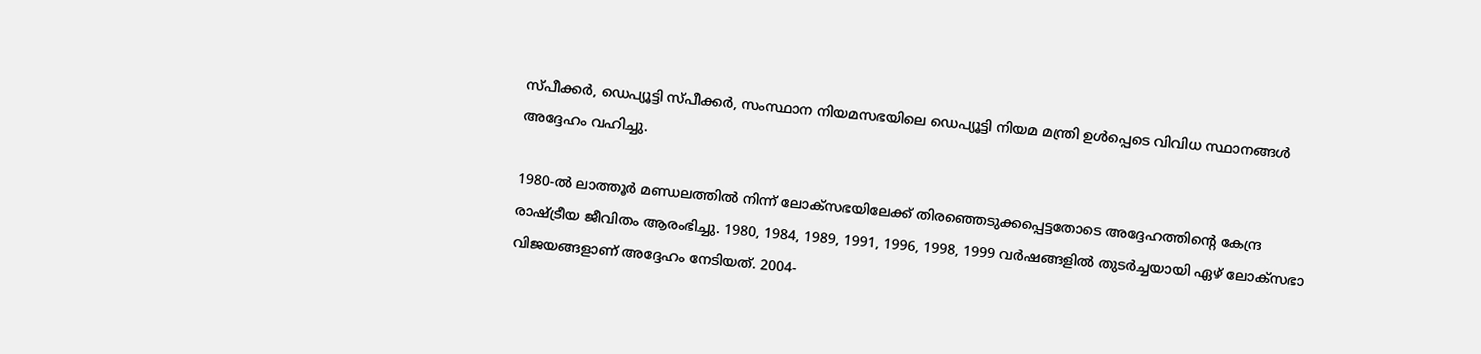സ്പീക്കർ, ഡെപ്യൂട്ടി സ്പീക്കർ, സംസ്ഥാന നിയമസഭയിലെ ഡെപ്യൂട്ടി നിയമ മന്ത്രി ഉൾപ്പെടെ വിവിധ സ്ഥാനങ്ങൾ അദ്ദേഹം വഹിച്ചു.

1980-ൽ ലാത്തൂർ മണ്ഡലത്തിൽ നിന്ന് ലോക്‌സഭയിലേക്ക് തിരഞ്ഞെടുക്കപ്പെട്ടതോടെ അദ്ദേഹത്തിൻ്റെ കേന്ദ്ര രാഷ്ട്രീയ ജീവിതം ആരംഭിച്ചു. 1980, 1984, 1989, 1991, 1996, 1998, 1999 വർഷങ്ങളിൽ തുടർച്ചയായി ഏഴ് ലോക്‌സഭാ വിജയങ്ങളാണ് അദ്ദേഹം നേടിയത്. 2004-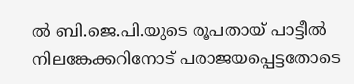ൽ ബി.ജെ.പി.യുടെ രൂപതായ് പാട്ടീൽ നിലങ്കേക്കറിനോട് പരാജയപ്പെട്ടതോടെ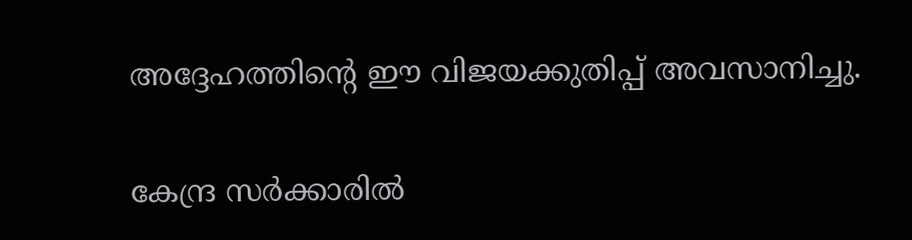അദ്ദേഹത്തിൻ്റെ ഈ വിജയക്കുതിപ്പ് അവസാനിച്ചു.

കേന്ദ്ര സർക്കാരിൽ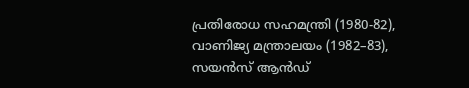പ്രതിരോധ സഹമന്ത്രി (1980-82), വാണിജ്യ മന്ത്രാലയം (1982–83), സയൻസ് ആൻഡ്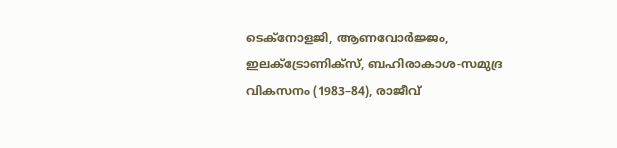ടെക്നോളജി, ആണവോർജ്ജം, ഇലക്ട്രോണിക്സ്, ബഹിരാകാശ-സമുദ്ര വികസനം (1983–84), രാജീവ്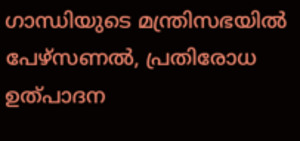ഗാന്ധിയുടെ മന്ത്രിസഭയിൽ പേഴ്സണൽ, പ്രതിരോധ ഉത്പാദന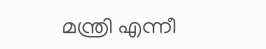മന്ത്രി എന്നീ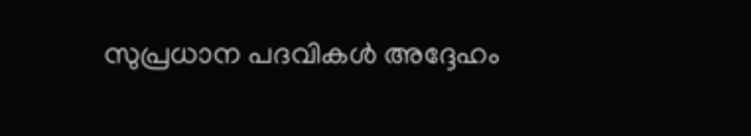സുപ്രധാന പദവികൾ അദ്ദേഹം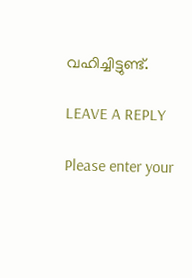വഹിച്ചിട്ടുണ്ട്.

LEAVE A REPLY

Please enter your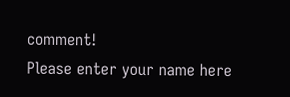comment!
Please enter your name here